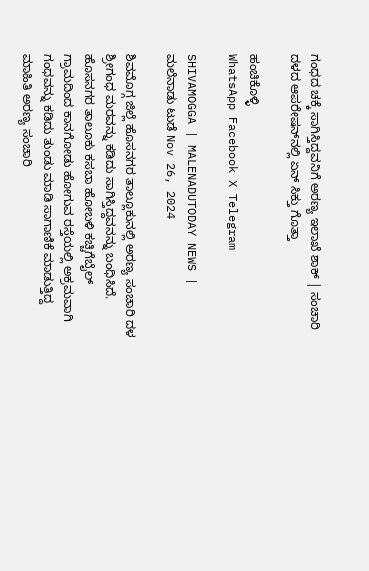ಗಂಧದ ಚಕ್ಕೆ ಸಾಗಿಸ್ತಿದ್ದವನಿಗೆ ಅರಣ್ಯ ಇಲಾಖೆ ಶಾಕ್‌ | ಸಂಚಾರಿ ದಳದ ಆಪರೇಷನ್‌ನಲ್ಲಿ ಏನ್‌ ಸಿಕ್ತು ಗೊತ್ತಾ

ಹಂಚಿಕೊಳ್ಳಿ
WhatsApp Facebook X Telegram

SHIVAMOGGA | MALENADUTODAY NEWS | ಮಲೆನಾಡು ಟುಡೆ Nov 26, 2024

ಶಿವಮೊಗ್ಗ ಜಿಲ್ಲೆ ಹೊಸನಗರ ತಾಲ್ಲೂಕುನಲ್ಲಿ ಅರ‍ಣ್ಯ ಸಂಚಾರಿ ದಳ ಶ್ರೀಗಂಧ ಮರವನ್ನು ಕಡಿದು ಸಾಗಿಸ್ತಿದ್ದವನನ್ನು ಬಂಧಿಸಿದೆ. ಹೊಸನಗರ ತಾಲೂಕು ಕಸಬಾ ಹೋಬಳಿ ಕಚ್ಚಿಗೆಬೈಲ್ ಗ್ರಾಮದಿಂದ ಕಾನಗೋಡು ಹೋಗುವ ರಸ್ತೆಯಲ್ಲಿ ಅಕ್ರಮವಾಗಿ ಗಂಧವನ್ನು ಕಡಿದು ತುಂಡು ಮಾಡಿ ಸಾಗಾಣಿಕೆ ಮಾಡುತ್ತಿದ್ದ ಮಾಹಿತಿ ಅರಣ್ಯ ಸಂಚಾರಿ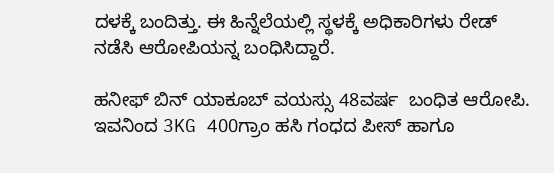ದಳಕ್ಕೆ ಬಂದಿತ್ತು. ಈ ಹಿನ್ನೆಲೆಯಲ್ಲಿ ಸ್ಥಳಕ್ಕೆ ಅಧಿಕಾರಿಗಳು ರೇಡ್‌ ನಡೆಸಿ ಆರೋಪಿಯನ್ನ ಬಂಧಿಸಿದ್ದಾರೆ.

ಹನೀಫ್ ಬಿನ್ ಯಾಕೂಬ್ ವಯಸ್ಸು 48ವರ್ಷ  ಬಂಧಿತ ಆರೋಪಿ. ಇವನಿಂದ 3KG 400ಗ್ರಾಂ ಹಸಿ ಗಂಧದ ಪೀಸ್ ಹಾಗೂ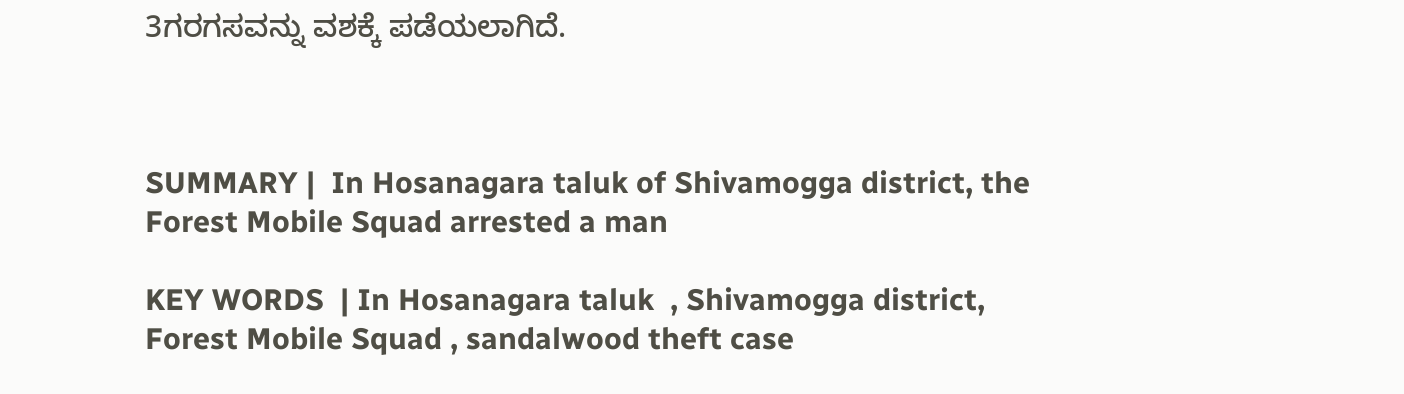3ಗರಗಸವನ್ನು ವಶಕ್ಕೆ ಪಡೆಯಲಾಗಿದೆ.



SUMMARY |  In Hosanagara taluk of Shivamogga district, the Forest Mobile Squad arrested a man

KEY WORDS  | In Hosanagara taluk  , Shivamogga district, Forest Mobile Squad , sandalwood theft case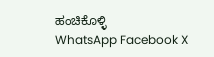ಹಂಚಿಕೊಳ್ಳಿ
WhatsApp Facebook X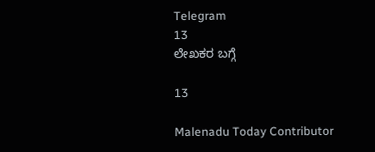Telegram
13
ಲೇಖಕರ ಬಗ್ಗೆ

13

Malenadu Today Contributor